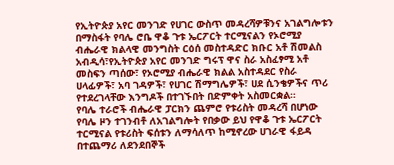የኢትዮጵያ አየር መንገድ የሀገር ውስጥ መዳረሻዎቹንና አገልግሎቱን በማስፋት የባሌ ሮቤ ዋቆ ጉቱ ኤርፖርት ተርሚናልን የኦሮሚያ ብሔራዊ ክልላዊ መንግስት ርዕሰ መስተዳድር ክቡር አቶ ሽመልስ አብዲሳ፣የኢትዮጵያ አየር መንገድ ግሩፕ ዋና ስራ አስፈፃሚ አቶ መስፍን ጣሰው፣ የኦሮሚያ ብሔራዊ ክልል አስተዳደር የስራ ሀላፊዎች፣ አባ ገዳዎች፣ የሀገር ሽማግሌዎች፣ ሀደ ሲንቄዎችና ጥሪ የተደረገላቸው እንግዶች በተገኙበት በድምቀት አስመርቋል።
የባሌ ተራሮች ብሔራዊ ፓርክን ጨምሮ የቱሪስት መዳረሻ በሆነው የባሌ ዞን ተገንብቶ ለአገልግሎት የበቃው ይህ የዋቆ ጉቱ ኤርፖርት ተርሚናል የቱሪስት ፍሰቱን ለማሳለጥ ከሚኖረው ሀገራዊ ፋይዳ በተጨማሪ ለደንደበኞች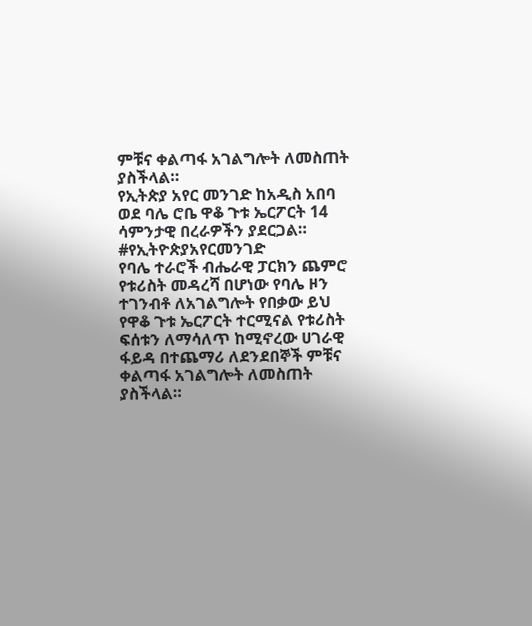ምቹና ቀልጣፋ አገልግሎት ለመስጠት ያስችላል።
የኢትጵያ አየር መንገድ ከአዲስ አበባ ወደ ባሌ ሮቤ ዋቆ ጉቱ ኤርፖርት 14 ሳምንታዊ በረራዎችን ያደርጋል።
#የኢትዮጵያአየርመንገድ
የባሌ ተራሮች ብሔራዊ ፓርክን ጨምሮ የቱሪስት መዳረሻ በሆነው የባሌ ዞን ተገንብቶ ለአገልግሎት የበቃው ይህ የዋቆ ጉቱ ኤርፖርት ተርሚናል የቱሪስት ፍሰቱን ለማሳለጥ ከሚኖረው ሀገራዊ ፋይዳ በተጨማሪ ለደንደበኞች ምቹና ቀልጣፋ አገልግሎት ለመስጠት ያስችላል።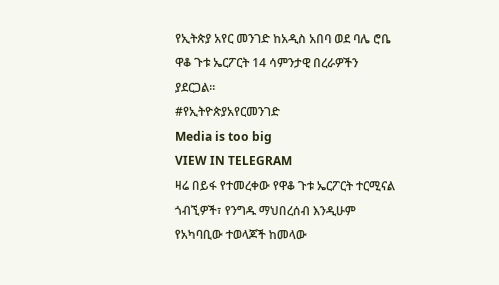የኢትጵያ አየር መንገድ ከአዲስ አበባ ወደ ባሌ ሮቤ ዋቆ ጉቱ ኤርፖርት 14 ሳምንታዊ በረራዎችን ያደርጋል።
#የኢትዮጵያአየርመንገድ
Media is too big
VIEW IN TELEGRAM
ዛሬ በይፋ የተመረቀው የዋቆ ጉቱ ኤርፖርት ተርሚናል ጎብኚዎች፣ የንግዱ ማህበረሰብ እንዲሁም የአካባቢው ተወላጆች ከመላው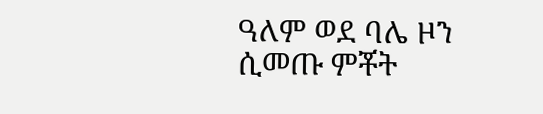ዓለም ወደ ባሌ ዞን ሲመጡ ምቾት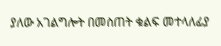ያለው አገልግሎት በመስጠት ቁልፍ መተላለፊያ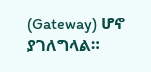(Gateway) ሆኖ ያገለግላል።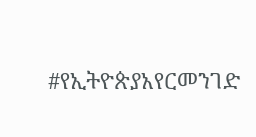#የኢትዮጵያአየርመንገድ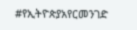#የኢትዮጵያአየርመንገድ